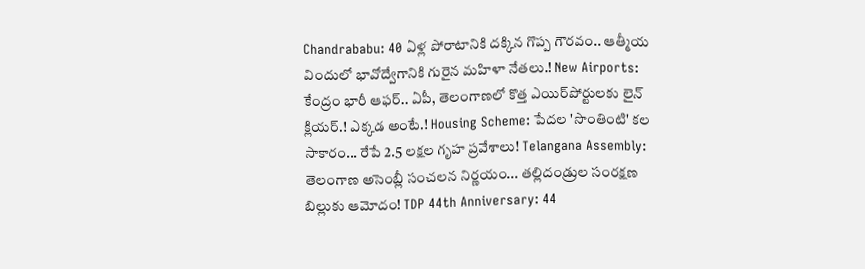Chandrababu: 40 ఏళ్ల పోరాటానికి దక్కిన గొప్ప గౌరవం.. ఆత్మీయ విందులో భావోద్వేగానికి గురైన మహిళా నేతలు.! New Airports: కేంద్రం భారీ ఆఫర్.. ఏపీ, తెలంగాణలో కొత్త ఎయిర్‌పోర్టులకు లైన్ క్లియర్.! ఎక్కడ అంటే.! Housing Scheme: పేదల 'సొంతింటి' కల సాకారం... రేపే 2.5 లక్షల గృహ ప్రవేశాలు! Telangana Assembly: తెలంగాణ అసెంబ్లీ సంచలన నిర్ణయం... తల్లిదండ్రుల సంరక్షణ బిల్లుకు ఆమోదం! TDP 44th Anniversary: 44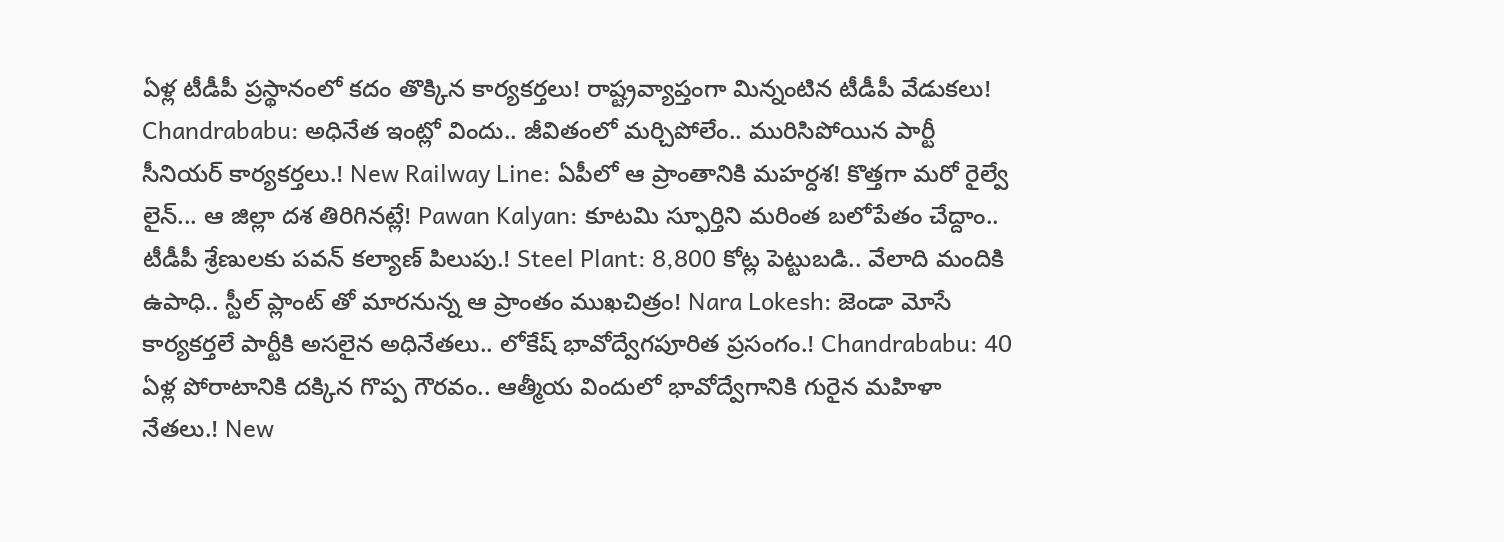ఏళ్ల టీడీపీ ప్రస్థానంలో కదం తొక్కిన కార్యకర్తలు! రాష్ట్రవ్యాప్తంగా మిన్నంటిన టీడీపీ వేడుకలు! Chandrababu: అధినేత ఇంట్లో విందు.. జీవితంలో మర్చిపోలేం.. మురిసిపోయిన పార్టీ సీనియర్ కార్యకర్తలు.! New Railway Line: ఏపీలో ఆ ప్రాంతానికి మహర్దశ! కొత్తగా మరో రైల్వే లైన్... ఆ జిల్లా దశ తిరిగినట్లే! Pawan Kalyan: కూటమి స్ఫూర్తిని మరింత బలోపేతం చేద్దాం.. టీడీపీ శ్రేణులకు పవన్ కల్యాణ్ పిలుపు.! Steel Plant: 8,800 కోట్ల పెట్టుబడి.. వేలాది మందికి ఉపాధి.. స్టీల్ ప్లాంట్ తో మారనున్న ఆ ప్రాంతం ముఖచిత్రం! Nara Lokesh: జెండా మోసే కార్యకర్తలే పార్టీకి అసలైన అధినేతలు.. లోకేష్ భావోద్వేగపూరిత ప్రసంగం.! Chandrababu: 40 ఏళ్ల పోరాటానికి దక్కిన గొప్ప గౌరవం.. ఆత్మీయ విందులో భావోద్వేగానికి గురైన మహిళా నేతలు.! New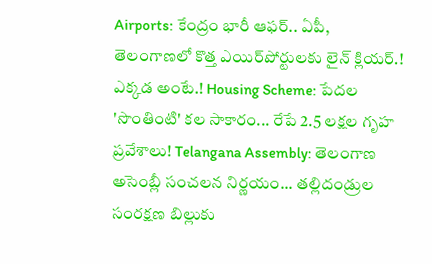Airports: కేంద్రం భారీ ఆఫర్.. ఏపీ, తెలంగాణలో కొత్త ఎయిర్‌పోర్టులకు లైన్ క్లియర్.! ఎక్కడ అంటే.! Housing Scheme: పేదల 'సొంతింటి' కల సాకారం... రేపే 2.5 లక్షల గృహ ప్రవేశాలు! Telangana Assembly: తెలంగాణ అసెంబ్లీ సంచలన నిర్ణయం... తల్లిదండ్రుల సంరక్షణ బిల్లుకు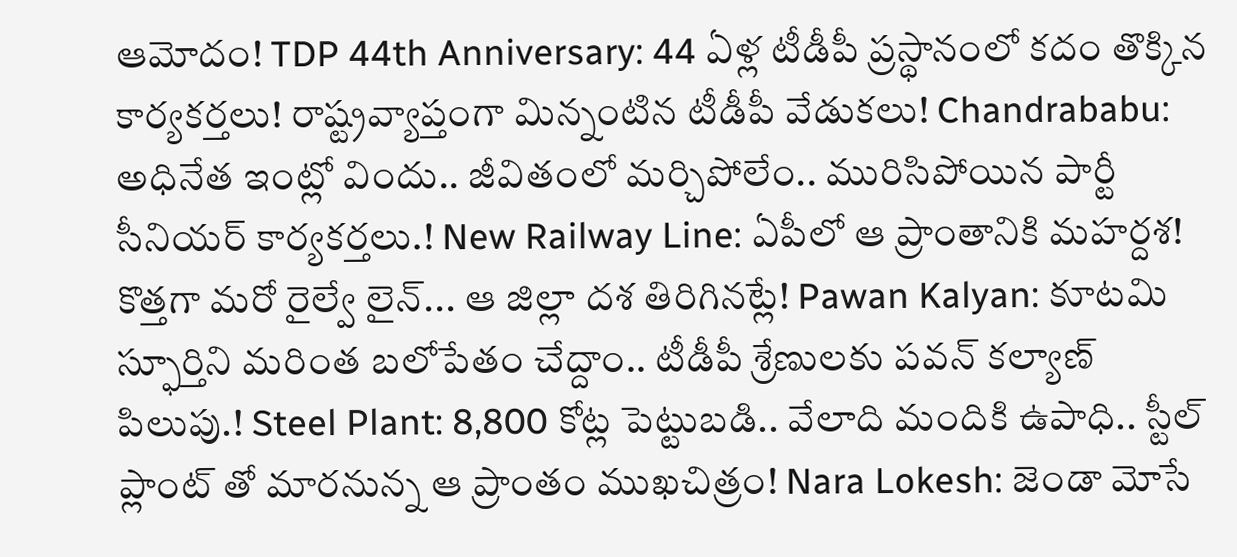ఆమోదం! TDP 44th Anniversary: 44 ఏళ్ల టీడీపీ ప్రస్థానంలో కదం తొక్కిన కార్యకర్తలు! రాష్ట్రవ్యాప్తంగా మిన్నంటిన టీడీపీ వేడుకలు! Chandrababu: అధినేత ఇంట్లో విందు.. జీవితంలో మర్చిపోలేం.. మురిసిపోయిన పార్టీ సీనియర్ కార్యకర్తలు.! New Railway Line: ఏపీలో ఆ ప్రాంతానికి మహర్దశ! కొత్తగా మరో రైల్వే లైన్... ఆ జిల్లా దశ తిరిగినట్లే! Pawan Kalyan: కూటమి స్ఫూర్తిని మరింత బలోపేతం చేద్దాం.. టీడీపీ శ్రేణులకు పవన్ కల్యాణ్ పిలుపు.! Steel Plant: 8,800 కోట్ల పెట్టుబడి.. వేలాది మందికి ఉపాధి.. స్టీల్ ప్లాంట్ తో మారనున్న ఆ ప్రాంతం ముఖచిత్రం! Nara Lokesh: జెండా మోసే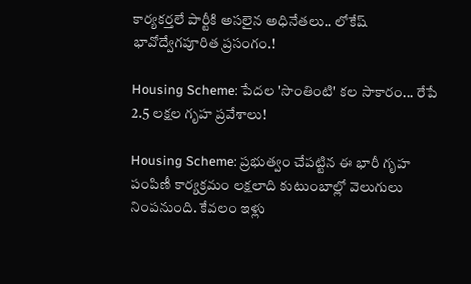కార్యకర్తలే పార్టీకి అసలైన అధినేతలు.. లోకేష్ భావోద్వేగపూరిత ప్రసంగం.!

Housing Scheme: పేదల 'సొంతింటి' కల సాకారం... రేపే 2.5 లక్షల గృహ ప్రవేశాలు!

Housing Scheme: ప్రభుత్వం చేపట్టిన ఈ భారీ గృహ పంపిణీ కార్యక్రమం లక్షలాది కుటుంబాల్లో వెలుగులు నింపనుంది. కేవలం ఇళ్లు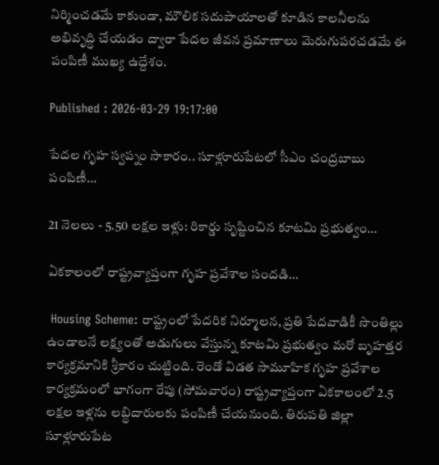నిర్మించడమే కాకుండా, మౌలిక సదుపాయాలతో కూడిన కాలనీలను అభివృద్ధి చేయడం ద్వారా పేదల జీవన ప్రమాణాలు మెరుగుపరచడమే ఈ పంపిణీ ముఖ్య ఉద్దేశం.

Published : 2026-03-29 19:17:00

పేదల గృహ స్వప్నం సాకారం.. సూళ్లూరుపేటలో సీఎం చంద్రబాబు పంపిణీ…

21 నెలలు - 5.50 లక్షల ఇళ్లు: రికార్డు సృష్టించిన కూటమి ప్రభుత్వం…

ఏకకాలంలో రాష్ట్రవ్యాప్తంగా గృహ ప్రవేశాల సందడి…

 Housing Scheme: రాష్ట్రంలో పేదరిక నిర్మూలన, ప్రతి పేదవాడికీ సొంతిల్లు ఉండాలనే లక్ష్యంతో అడుగులు వేస్తున్న కూటమి ప్రభుత్వం మరో బృహత్తర కార్యక్రమానికి శ్రీకారం చుట్టింది. రెండో విడత సామూహిక గృహ ప్రవేశాల కార్యక్రమంలో భాగంగా రేపు (సోమవారం) రాష్ట్రవ్యాప్తంగా ఏకకాలంలో 2.5 లక్షల ఇళ్లను లబ్ధిదారులకు పంపిణీ చేయనుంది. తిరుపతి జిల్లా సూళ్లూరుపేట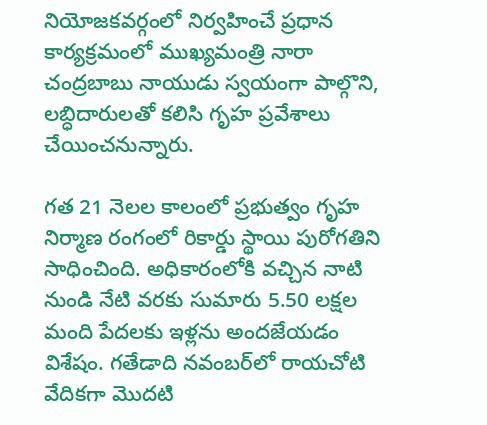నియోజకవర్గంలో నిర్వహించే ప్రధాన కార్యక్రమంలో ముఖ్యమంత్రి నారా చంద్రబాబు నాయుడు స్వయంగా పాల్గొని, లబ్ధిదారులతో కలిసి గృహ ప్రవేశాలు చేయించనున్నారు.

గత 21 నెలల కాలంలో ప్రభుత్వం గృహ నిర్మాణ రంగంలో రికార్డు స్థాయి పురోగతిని సాధించింది. అధికారంలోకి వచ్చిన నాటి నుండి నేటి వరకు సుమారు 5.50 లక్షల మంది పేదలకు ఇళ్లను అందజేయడం విశేషం. గతేడాది నవంబర్‌లో రాయచోటి వేదికగా మొదటి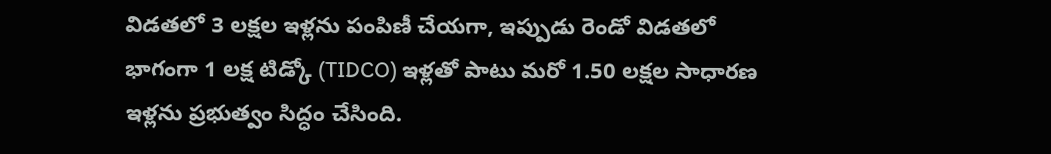విడతలో 3 లక్షల ఇళ్లను పంపిణీ చేయగా, ఇప్పుడు రెండో విడతలో భాగంగా 1 లక్ష టిడ్కో (TIDCO) ఇళ్లతో పాటు మరో 1.50 లక్షల సాధారణ ఇళ్లను ప్రభుత్వం సిద్ధం చేసింది.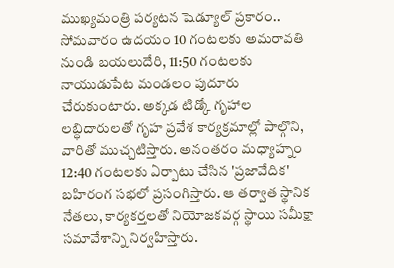ముఖ్యమంత్రి పర్యటన షెడ్యూల్ ప్రకారం.. సోమవారం ఉదయం 10 గంటలకు అమరావతి నుండి బయలుదేరి, 11:50 గంటలకు నాయుడుపేట మండలం పుదూరు చేరుకుంటారు. అక్కడ టిడ్కో గృహాల లబ్ధిదారులతో గృహ ప్రవేశ కార్యక్రమాల్లో పాల్గొని, వారితో ముచ్చటిస్తారు. అనంతరం మధ్యాహ్నం 12:40 గంటలకు ఏర్పాటు చేసిన 'ప్రజావేదిక' బహిరంగ సభలో ప్రసంగిస్తారు. ఆ తర్వాత స్థానిక నేతలు, కార్యకర్తలతో నియోజకవర్గ స్థాయి సమీక్షా సమావేశాన్ని నిర్వహిస్తారు.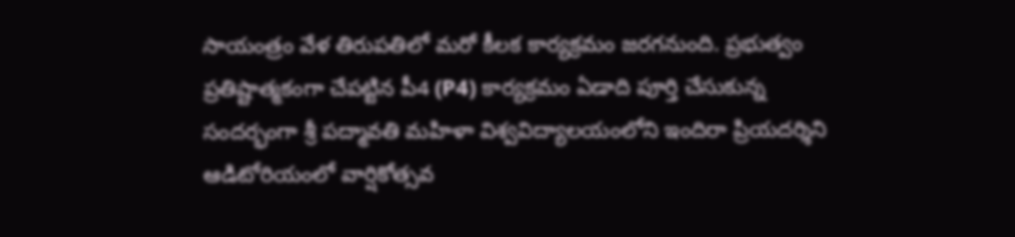సాయంత్రం వేళ తిరుపతిలో మరో కీలక కార్యక్రమం జరగనుంది. ప్రభుత్వం ప్రతిష్టాత్మకంగా చేపట్టిన పీ4 (P4) కార్యక్రమం ఏడాది పూర్తి చేసుకున్న సందర్భంగా శ్రీ పద్మావతి మహిళా విశ్వవిద్యాలయంలోని ఇందిరా ప్రియదర్శిని ఆడిటోరియంలో వార్షికోత్సవ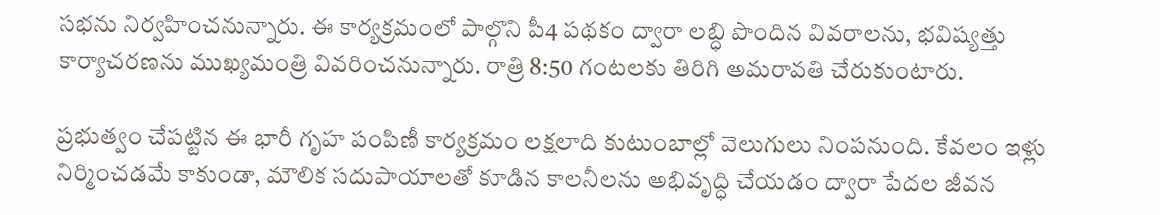సభను నిర్వహించనున్నారు. ఈ కార్యక్రమంలో పాల్గొని పీ4 పథకం ద్వారా లబ్ధి పొందిన వివరాలను, భవిష్యత్తు కార్యాచరణను ముఖ్యమంత్రి వివరించనున్నారు. రాత్రి 8:50 గంటలకు తిరిగి అమరావతి చేరుకుంటారు.

ప్రభుత్వం చేపట్టిన ఈ భారీ గృహ పంపిణీ కార్యక్రమం లక్షలాది కుటుంబాల్లో వెలుగులు నింపనుంది. కేవలం ఇళ్లు నిర్మించడమే కాకుండా, మౌలిక సదుపాయాలతో కూడిన కాలనీలను అభివృద్ధి చేయడం ద్వారా పేదల జీవన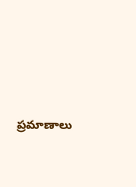ప్రమాణాలు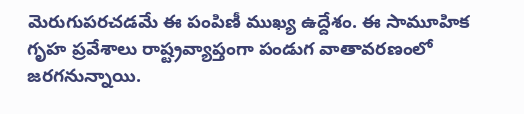మెరుగుపరచడమే ఈ పంపిణీ ముఖ్య ఉద్దేశం. ఈ సామూహిక గృహ ప్రవేశాలు రాష్ట్రవ్యాప్తంగా పండుగ వాతావరణంలో జరగనున్నాయి.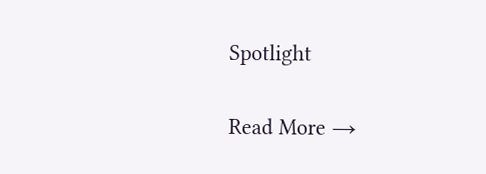Spotlight

Read More →